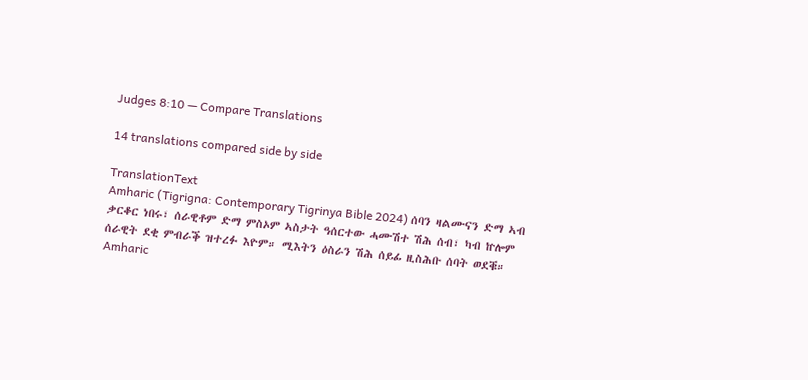Judges 8:10 — Compare Translations

14 translations compared side by side

TranslationText
Amharic (Tigrigna: Contemporary Tigrinya Bible 2024) ሰባን ዛልሙናን ድማ ኣብ ቃርቆር ነበሩ፣ ሰራዊቶም ድማ ምስኦም ኣስታት ዓሰርተው ሓሙሽተ ሽሕ ሰብ፣ ካብ ኵሎም ሰራዊት ደቂ ምብራቕ ዝተረፉ እዮም። ሚእትን ዕስራን ሽሕ ሰይፊ ዚስሕቡ ሰባት ወደቑ።
Amharic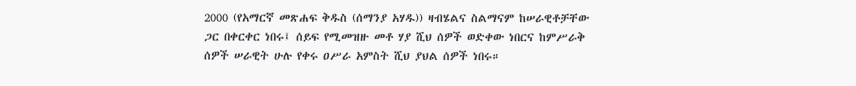2000 (የአማርኛ መጽሐፍ ቅዱስ (ሰማንያ አሃዱ)) ዛብሄልና ስልማናም ከሠራዊቶቻቸው ጋር በቀርቀር ነበሩ፤ ሰይፍ የሚመዝዙ መቶ ሃያ ሺህ ሰዎች ወድቀው ነበርና ከምሥራቅ ሰዎች ሠራዊት ሁሉ የቀሩ ዐሥራ አምስት ሺህ ያህል ሰዎች ነበሩ።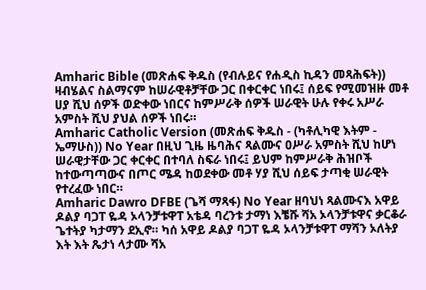Amharic Bible (መጽሐፍ ቅዱስ (የብሉይና የሐዲስ ኪዳን መጻሕፍት)) ዛብሄልና ስልማናም ከሠራዊቶቻቸው ጋር በቀርቀር ነበሩ፤ ሰይፍ የሚመዝዙ መቶ ሀያ ሺህ ሰዎች ወድቀው ነበርና ከምሥራቅ ሰዎች ሠራዊት ሁሉ የቀሩ አሥራ አምስት ሺህ ያህል ሰዎች ነበሩ።
Amharic Catholic Version (መጽሐፍ ቅዱስ - (ካቶሊካዊ እትም - ኤማሁስ)) No Year በዚህ ጊዜ ዜባሕና ጻልሙና ዐሥራ አምስት ሺህ ከሆነ ሠራዊታቸው ጋር ቀርቀር በተባለ ስፍራ ነበሩ፤ ይህም ከምሥራቅ ሕዝቦች ከተውጣጣውና በጦር ሜዳ ከወደቀው መቶ ሃያ ሺህ ሰይፍ ታጣቂ ሠራዊት የተረፈው ነበር።
Amharic Dawro DFBE (ጌሻ ማጻፋ) No Year ዘባህነ ጻልሙናእ አዋይ ዶልያ ባጋፐ ዬዳ ኦላንቻቱዋፐ አቴዳ ባረንቱ ታማነ እቼሹ ሻአ ኦላንቻቱዋና ቃርቆራ ጌተትያ ካታማን ደኢኖ። ካሰ አዋይ ዶልያ ባጋፐ ዬዳ ኦላንቻቱዋፐ ማሻን ኦለትያ እት እት ጼታነ ላታሙ ሻአ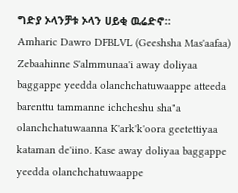ግድያ ኦላንቻቱ ኦላን ሀይቂ ዉሬድኖ።
Amharic Dawro DFBLVL (Geeshsha Mas'aafaa) Zebaahinne S'almmunaa'i away doliyaa baggappe yeedda olanchchatuwaappe atteeda barenttu tammanne ichcheshu sha"a olanchchatuwaanna K'ark'k'oora geetettiyaa kataman de'iino. Kase away doliyaa baggappe yeedda olanchchatuwaappe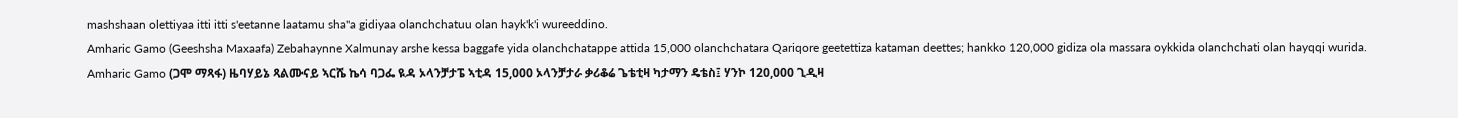mashshaan olettiyaa itti itti s'eetanne laatamu sha"a gidiyaa olanchchatuu olan hayk'k'i wureeddino.
Amharic Gamo (Geeshsha Maxaafa) Zebahaynne Xalmunay arshe kessa baggafe yida olanchchatappe attida 15,000 olanchchatara Qariqore geetettiza kataman deettes; hankko 120,000 gidiza ola massara oykkida olanchchati olan hayqqi wurida.
Amharic Gamo (ጋሞ ማጻፋ) ዜባሃይኔ ጻልሙናይ ኣርሼ ኬሳ ባጋፌ ዪዳ ኦላንቻታፔ ኣቲዳ 15,000 ኦላንቻታራ ቃሪቆሬ ጌቴቲዛ ካታማን ዴቴስ፤ ሃንኮ 120,000 ጊዲዛ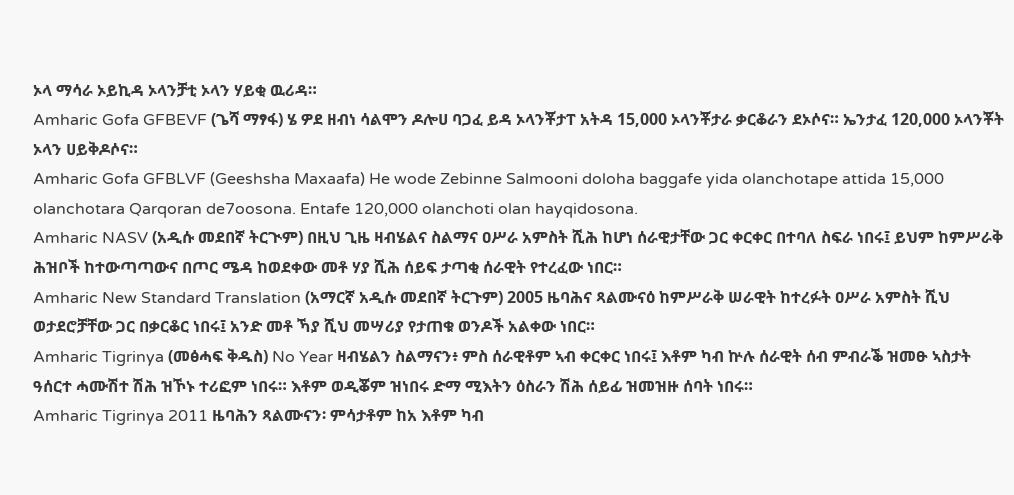ኦላ ማሳራ ኦይኪዳ ኦላንቻቲ ኦላን ሃይቂ ዉሪዳ።
Amharic Gofa GFBEVF (ጌሻ ማፃፋ) ሄ ዎደ ዘብነ ሳልሞን ዶሎሀ ባጋፈ ይዳ ኦላንቾታፐ አትዳ 15,000 ኦላንቾታራ ቃርቆራን ደኦሶና። ኤንታፈ 120,000 ኦላንቾት ኦላን ሀይቅዶሶና።
Amharic Gofa GFBLVF (Geeshsha Maxaafa) He wode Zebinne Salmooni doloha baggafe yida olanchotape attida 15,000 olanchotara Qarqoran de7oosona. Entafe 120,000 olanchoti olan hayqidosona.
Amharic NASV (አዲሱ መደበኛ ትርጒም) በዚህ ጊዜ ዛብሄልና ስልማና ዐሥራ አምስት ሺሕ ከሆነ ሰራዊታቸው ጋር ቀርቀር በተባለ ስፍራ ነበሩ፤ ይህም ከምሥራቅ ሕዝቦች ከተውጣጣውና በጦር ሜዳ ከወደቀው መቶ ሃያ ሺሕ ሰይፍ ታጣቂ ሰራዊት የተረፈው ነበር።
Amharic New Standard Translation (አማርኛ አዲሱ መደበኛ ትርጉም) 2005 ዜባሕና ጻልሙናዕ ከምሥራቅ ሠራዊት ከተረፉት ዐሥራ አምስት ሺህ ወታደሮቻቸው ጋር በቃርቆር ነበሩ፤ አንድ መቶ ኻያ ሺህ መሣሪያ የታጠቁ ወንዶች አልቀው ነበር።
Amharic Tigrinya (መፅሓፍ ቅዱስ) No Year ዛብሄልን ስልማናን፥ ምስ ሰራዊቶም ኣብ ቀርቀር ነበሩ፤ እቶም ካብ ኵሉ ሰራዊት ሰብ ምብራቕ ዝመፁ ኣስታት ዓሰርተ ሓሙሽተ ሽሕ ዝኾኑ ተሪፎም ነበሩ። እቶም ወዲቖም ዝነበሩ ድማ ሚእትን ዕስራን ሽሕ ሰይፊ ዝመዝዙ ሰባት ነበሩ።
Amharic Tigrinya 2011 ዜባሕን ጻልሙናን፡ ምሳታቶም ከአ እቶም ካብ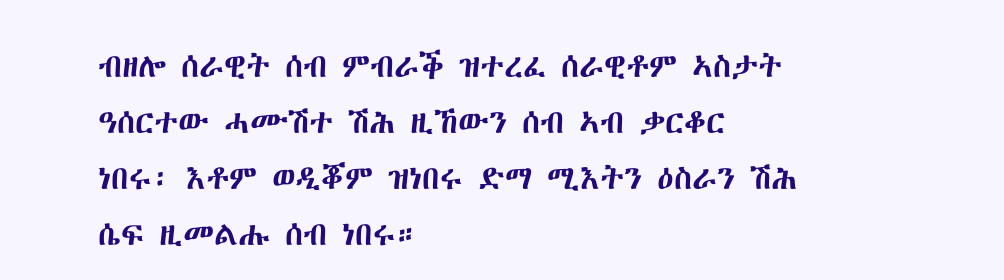ብዘሎ ሰራዊት ሰብ ምብራቕ ዝተረፈ ሰራዊቶም ኣስታት ዓሰርተው ሓሙሽተ ሽሕ ዚኸውን ሰብ ኣብ ቃርቆር ነበሩ፡ እቶም ወዲቖም ዝነበሩ ድማ ሚእትን ዕስራን ሽሕ ሴፍ ዚመልሑ ሰብ ነበሩ።